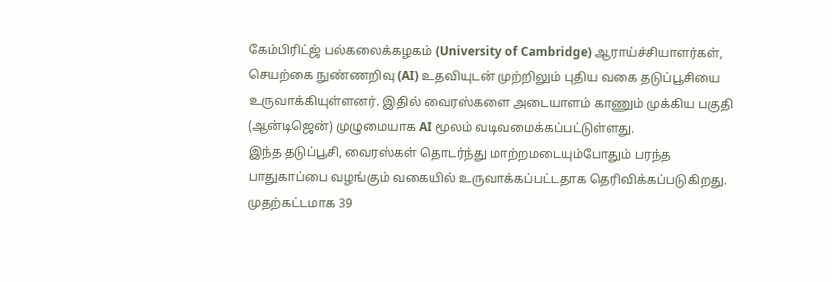கேம்பிரிட்ஜ் பல்கலைக்கழகம் (University of Cambridge) ஆராய்ச்சியாளர்கள், செயற்கை நுண்ணறிவு (AI) உதவியுடன் முற்றிலும் புதிய வகை தடுப்பூசியை உருவாக்கியுள்ளனர். இதில் வைரஸ்களை அடையாளம் காணும் முக்கிய பகுதி (ஆன்டிஜென்) முழுமையாக AI மூலம் வடிவமைக்கப்பட்டுள்ளது.
இந்த தடுப்பூசி, வைரஸ்கள் தொடர்ந்து மாற்றமடையும்போதும் பரந்த பாதுகாப்பை வழங்கும் வகையில் உருவாக்கப்பட்டதாக தெரிவிக்கப்படுகிறது. முதற்கட்டமாக 39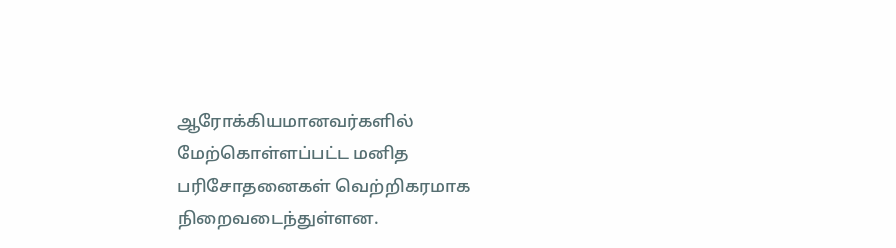ஆரோக்கியமானவர்களில் மேற்கொள்ளப்பட்ட மனித பரிசோதனைகள் வெற்றிகரமாக நிறைவடைந்துள்ளன.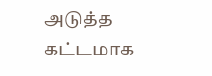அடுத்த கட்டமாக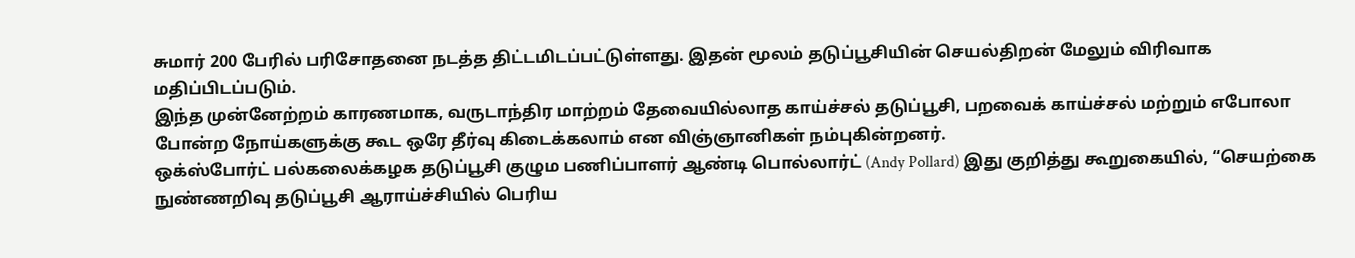சுமார் 200 பேரில் பரிசோதனை நடத்த திட்டமிடப்பட்டுள்ளது. இதன் மூலம் தடுப்பூசியின் செயல்திறன் மேலும் விரிவாக மதிப்பிடப்படும்.
இந்த முன்னேற்றம் காரணமாக, வருடாந்திர மாற்றம் தேவையில்லாத காய்ச்சல் தடுப்பூசி, பறவைக் காய்ச்சல் மற்றும் எபோலா போன்ற நோய்களுக்கு கூட ஒரே தீர்வு கிடைக்கலாம் என விஞ்ஞானிகள் நம்புகின்றனர்.
ஒக்ஸ்போர்ட் பல்கலைக்கழக தடுப்பூசி குழும பணிப்பாளர் ஆண்டி பொல்லார்ட் (Andy Pollard) இது குறித்து கூறுகையில், “செயற்கை நுண்ணறிவு தடுப்பூசி ஆராய்ச்சியில் பெரிய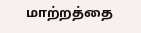மாற்றத்தை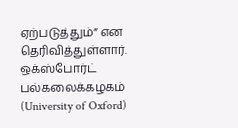ஏற்படுத்தும்” என தெரிவித்துள்ளார்.
ஒக்ஸ்போர்ட் பல்கலைக்கழகம் (University of Oxford)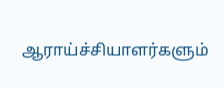ஆராய்ச்சியாளர்களும்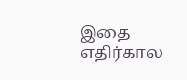இதை எதிர்கால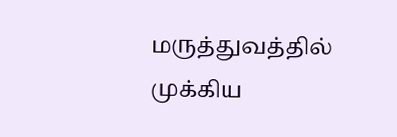மருத்துவத்தில் முக்கிய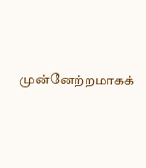முன்னேற்றமாகக்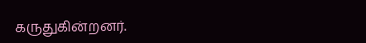கருதுகின்றனர்.